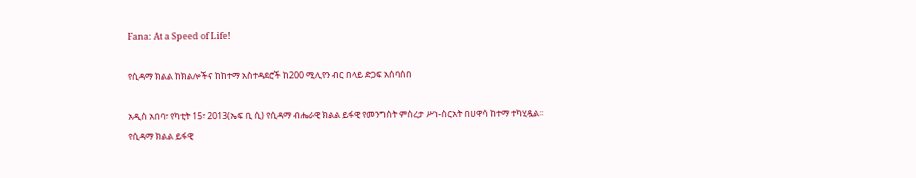Fana: At a Speed of Life!

የሲዳማ ክልል ከክልሎችና ከከተማ አስተዳደሮች ከ200 ሚሊየን ብር በላይ ድጋፍ አሰባሰበ

አዲስ አበባ፣ የካቲት 15፣ 2013(ኤፍ ቢ ሲ) የሲዳማ ብሔራዊ ክልል ይፋዊ የመንግስት ምስረታ ሥነ-ስርአት በሀዋሳ ከተማ ተካሂዷል፡፡
የሲዳማ ክልል ይፋዊ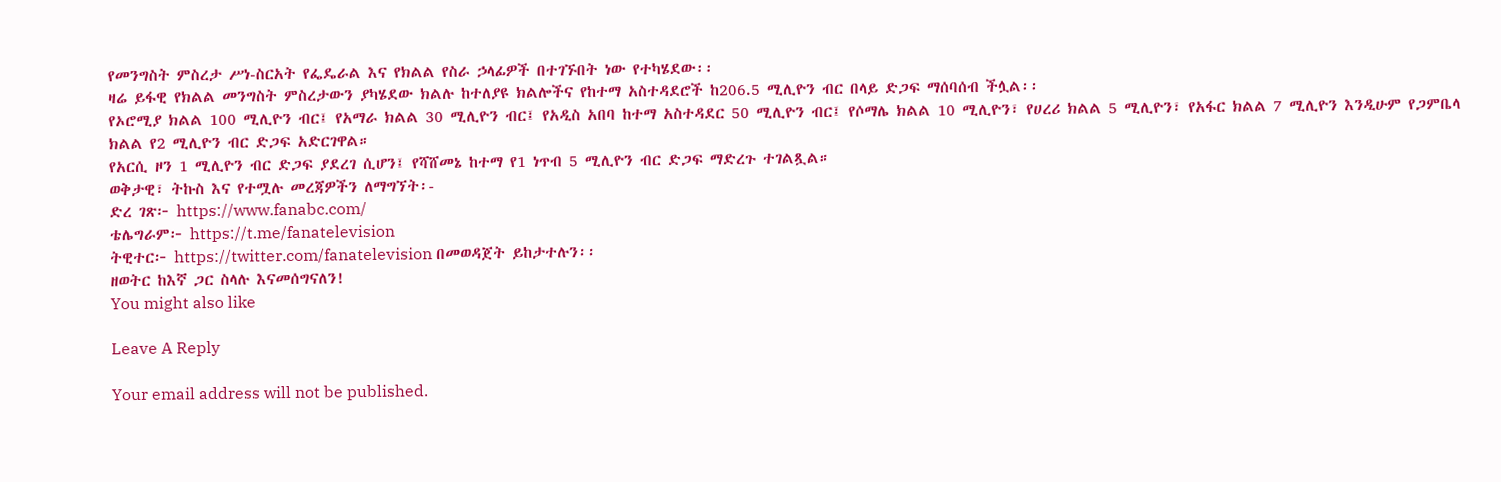የመንግስት ምስረታ ሥነ-ስርአት የፌዴራል እና የክልል የስራ ኃላፊዎች በተገኙበት ነው የተካሄደው፡፡
ዛሬ ይፋዊ የክልል መንግስት ምስረታውን ያካሄደው ክልሉ ከተለያዩ ክልሎችና የከተማ አስተዳደሮች ከ206.5 ሚሊዮን ብር በላይ ድጋፍ ማሰባሰብ ችሏል፡፡
የኦሮሚያ ክልል 100 ሚሊዮን ብር፤ የአማራ ክልል 30 ሚሊዮን ብር፤ የአዲስ አበባ ከተማ አስተዳደር 50 ሚሊዮን ብር፤ የሶማሌ ክልል 10 ሚሊዮን፣ የሀረሪ ክልል 5 ሚሊዮን፣ የአፋር ክልል 7 ሚሊዮን እንዲሁም የጋምቤላ ክልል የ2 ሚሊዮን ብር ድጋፍ አድርገዋል።
የአርሲ ዞን 1 ሚሊዮን ብር ድጋፍ ያደረገ ሲሆን፤ የሻሸመኔ ከተማ የ1 ነጥብ 5 ሚሊዮን ብር ድጋፍ ማድረጉ ተገልጿል።
ወቅታዊ፣ ትኩስ እና የተሟሉ መረጃዎችን ለማግኘት፡-
ድረ ገጽ፦ https://www.fanabc.com/
ቴሌግራም፦ https://t.me/fanatelevision
ትዊተር፦ https://twitter.com/fanatelevision በመወዳጀት ይከታተሉን፡፡
ዘወትር ከእኛ ጋር ስላሉ እናመሰግናለን!
You might also like

Leave A Reply

Your email address will not be published.